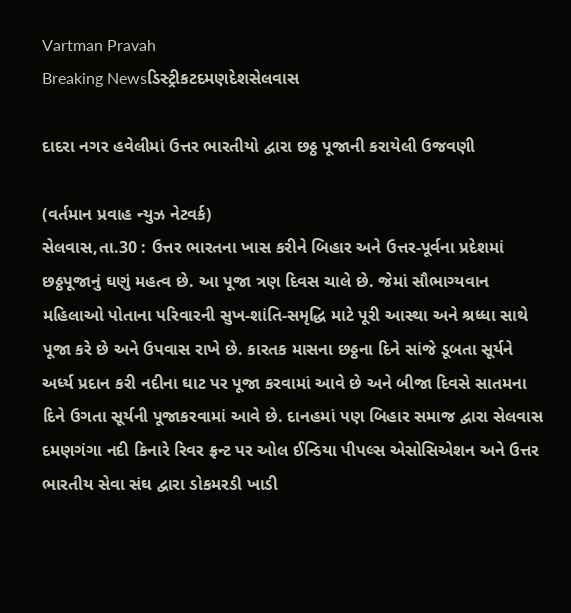Vartman Pravah
Breaking Newsડિસ્ટ્રીકટદમણદેશસેલવાસ

દાદરા નગર હવેલીમાં ઉત્તર ભારતીયો દ્વારા છઠ્ઠ પૂજાની કરાયેલી ઉજવણી

(વર્તમાન પ્રવાહ ન્‍યુઝ નેટવર્ક)
સેલવાસ,તા.30 : ઉત્તર ભારતના ખાસ કરીને બિહાર અને ઉત્તર-પૂર્વના પ્રદેશમાં છઠ્ઠપૂજાનું ઘણું મહત્‍વ છે. આ પૂજા ત્રણ દિવસ ચાલે છે. જેમાં સૌભાગ્‍યવાન મહિલાઓ પોતાના પરિવારની સુખ-શાંતિ-સમૃદ્ધિ માટે પૂરી આસ્‍થા અને શ્રધ્‍ધા સાથે પૂજા કરે છે અને ઉપવાસ રાખે છે. કારતક માસના છઠ્ઠના દિને સાંજે ડૂબતા સૂર્યને અર્ધ્‍ય પ્રદાન કરી નદીના ઘાટ પર પૂજા કરવામાં આવે છે અને બીજા દિવસે સાતમના દિને ઉગતા સૂર્યની પૂજાકરવામાં આવે છે. દાનહમાં પણ બિહાર સમાજ દ્વારા સેલવાસ દમણગંગા નદી કિનારે રિવર ફ્રન્‍ટ પર ઓલ ઈન્‍ડિયા પીપલ્‍સ એસોસિએશન અને ઉત્તર ભારતીય સેવા સંઘ દ્વારા ડોકમરડી ખાડી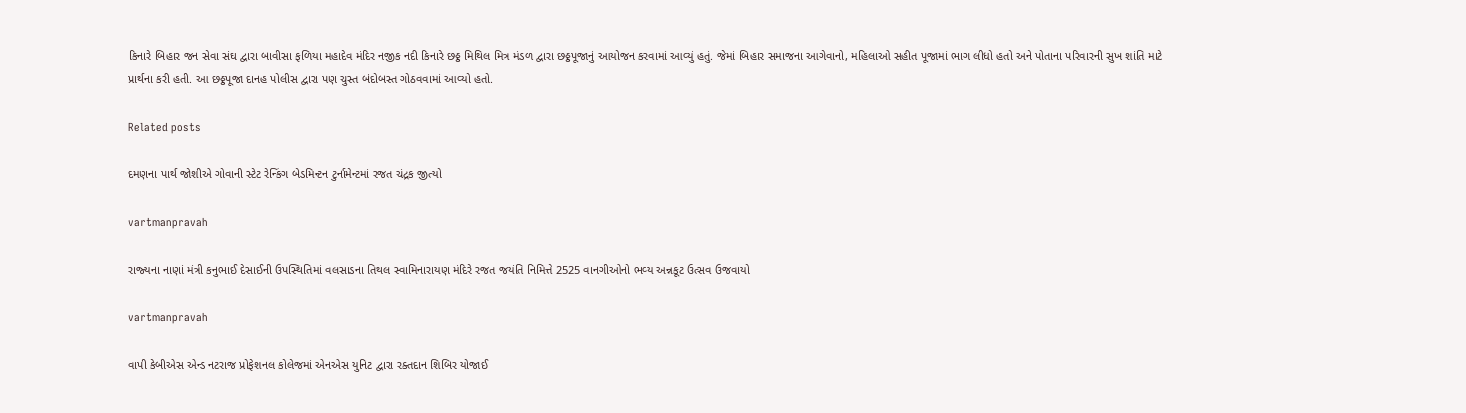કિનારે બિહાર જન સેવા સંઘ દ્વારા બાવીસા ફળિયા મહાદેવ મંદિર નજીક નદી કિનારે છઠ્ઠ મિથિલ મિત્ર મંડળ દ્વારા છઠ્ઠપૂજાનું આયોજન કરવામાં આવ્‍યું હતું. જેમાં બિહાર સમાજના આગેવાનો, મહિલાઓ સહીત પૂજામાં ભાગ લીધો હતો અને પોતાના પરિવારની સુખ શાંતિ માટે પ્રાર્થના કરી હતી. આ છઠ્ઠપૂજા દાનહ પોલીસ દ્વારા પણ ચુસ્‍ત બંદોબસ્‍ત ગોઠવવામાં આવ્‍યો હતો.

Related posts

દમણના પાર્થ જોશીએ ગોવાની સ્‍ટેટ રેન્‍કિંગ બેડમિન્‍ટન ટુર્નામેન્‍ટમાં રજત ચંદ્રક જીત્‍યો

vartmanpravah

રાજ્‍યના નાણાં મંત્રી કનુભાઈ દેસાઈની ઉપસ્‍થિતિમાં વલસાડના તિથલ સ્‍વામિનારાયણ મંદિરે રજત જયંતિ નિમિત્તે 2525 વાનગીઓનો ભવ્‍ય અન્નકૂટ ઉત્‍સવ ઉજવાયો

vartmanpravah

વાપી કેબીએસ એન્‍ડ નટરાજ પ્રોફેશનલ કોલેજમાં એનએસ યુનિટ દ્વારા રક્‍તદાન શિબિર યોજાઈ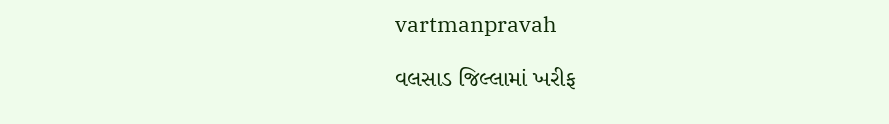vartmanpravah

વલસાડ જિલ્લામાં ખરીફ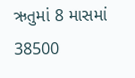ઋતુમાં 8 માસમાં 38500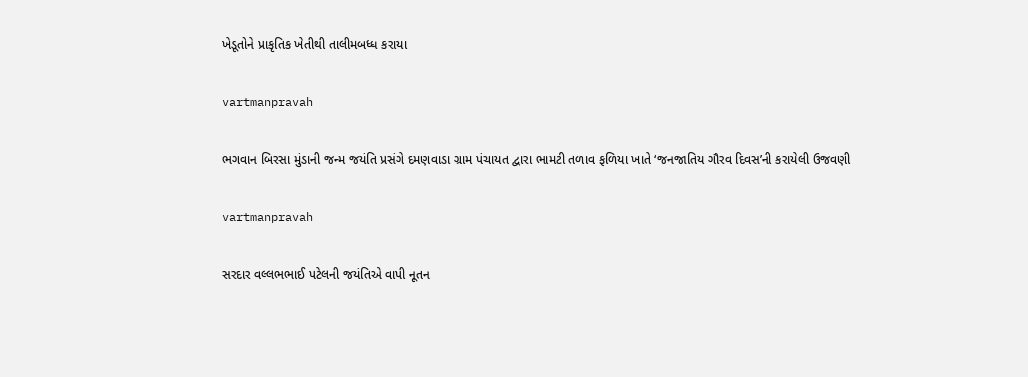ખેડૂતોને પ્રાકૃતિક ખેતીથી તાલીમબધ્‍ધ કરાયા

vartmanpravah

ભગવાન બિરસા મુંડાની જન્‍મ જયંતિ પ્રસંગે દમણવાડા ગ્રામ પંચાયત દ્વારા ભામટી તળાવ ફળિયા ખાતે ‘જનજાતિય ગૌરવ દિવસ’ની કરાયેલી ઉજવણી

vartmanpravah

સરદાર વલ્લભભાઈ પટેલની જયંતિએ વાપી નૂતન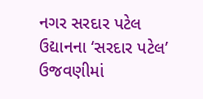નગર સરદાર પટેલ ઉદ્યાનના ‘સરદાર પટેલ’ ઉજવણીમાં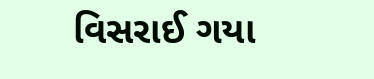વિસરાઈ ગયા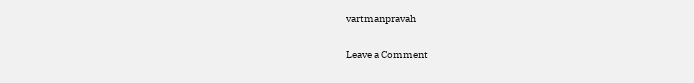vartmanpravah

Leave a Comment